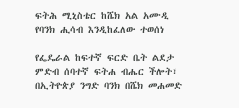ፍትሕ ሚኒስቴር ከሼክ አል አሙዲ የባንክ ሒሳብ እንዲከፈለው ተወሰነ

የፌዴራል ከፍተኛ ፍርድ ቤት ልደታ ምድብ ሰባተኛ ፍትሐ ብሔር ችሎት፣ በኢትዮጵያ ንግድ ባንክ በሼክ መሐመድ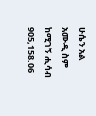ሁሴን አል አሙዲ ስም ከሚገኝ ሒሳብ 905,158.06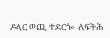ዶላር ወጪ ተደርጐ  ለፍትሕ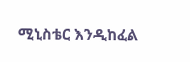ሚኒስቴር እንዲከፈል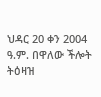ህዳር 20 ቀን 2004 ዓ.ም. በዋለው ችሎት ትዕዛዝ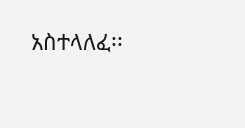አስተላለፈ፡፡